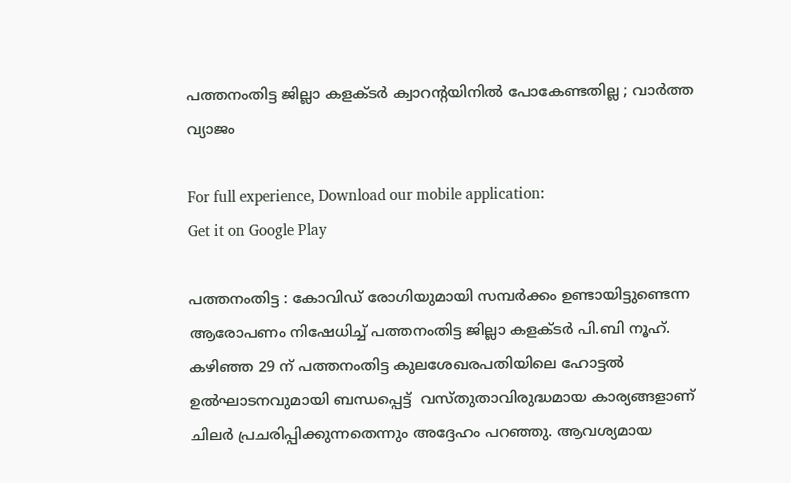പത്തനംതിട്ട ജില്ലാ കളക്ടര്‍ ക്വാറന്റയിനില്‍ പോകേണ്ടതില്ല ; വാര്‍ത്ത വ്യാജം

For full experience, Download our mobile application:
Get it on Google Play

പത്തനംതിട്ട : കോവിഡ്‌ രോഗിയുമായി സമ്പര്‍ക്കം ഉണ്ടായിട്ടുണ്ടെന്ന ആരോപണം നിഷേധിച്ച് പത്തനംതിട്ട ജില്ലാ കളക്ടര്‍ പി.ബി നൂഹ്. കഴിഞ്ഞ 29 ന് പത്തനംതിട്ട കുലശേഖരപതിയിലെ ഹോട്ടല്‍ ഉല്‍ഘാടനവുമായി ബന്ധപ്പെട്ട്  വസ്തുതാവിരുദ്ധമായ കാര്യങ്ങളാണ്  ചിലര്‍ പ്രചരിപ്പിക്കുന്നതെന്നും അദ്ദേഹം പറഞ്ഞു. ആവശ്യമായ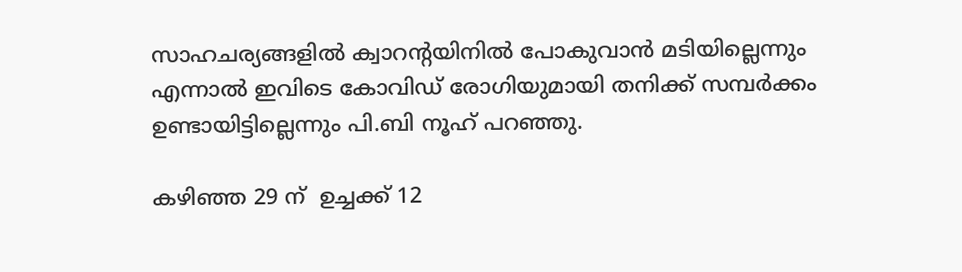സാഹചര്യങ്ങളില്‍ ക്വാറന്റയിനില്‍ പോകുവാന്‍ മടിയില്ലെന്നും എന്നാല്‍ ഇവിടെ കോവിഡ്‌ രോഗിയുമായി തനിക്ക് സമ്പര്‍ക്കം ഉണ്ടായിട്ടില്ലെന്നും പി.ബി നൂഹ് പറഞ്ഞു.

കഴിഞ്ഞ 29 ന്  ഉച്ചക്ക് 12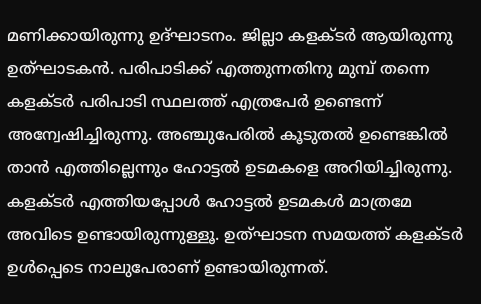മണിക്കായിരുന്നു ഉദ്ഘാടനം. ജില്ലാ കളക്ടര്‍ ആയിരുന്നു ഉത്ഘാടകന്‍. പരിപാടിക്ക് എത്തുന്നതിനു മുമ്പ് തന്നെ കളക്ടര്‍ പരിപാടി സ്ഥലത്ത് എത്രപേര്‍ ഉണ്ടെന്ന് അന്വേഷിച്ചിരുന്നു. അഞ്ചുപേരില്‍ കൂടുതല്‍ ഉണ്ടെങ്കില്‍ താന്‍ എത്തില്ലെന്നും ഹോട്ടല്‍ ഉടമകളെ അറിയിച്ചിരുന്നു. കളക്ടര്‍ എത്തിയപ്പോള്‍ ഹോട്ടല്‍ ഉടമകള്‍ മാത്രമേ അവിടെ ഉണ്ടായിരുന്നുള്ളൂ. ഉത്ഘാടന സമയത്ത് കളക്ടര്‍ ഉള്‍പ്പെടെ നാലുപേരാണ് ഉണ്ടായിരുന്നത്.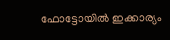ഫോട്ടോയില്‍ ഇക്കാര്യം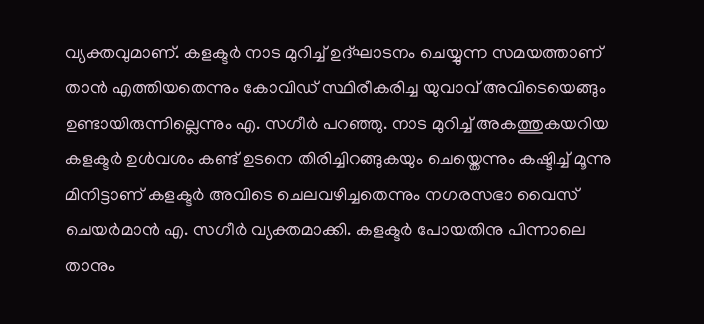വ്യക്തവുമാണ്. കളക്ടര്‍ നാട മുറിച്ച് ഉദ്ഘാടനം ചെയ്യുന്ന സമയത്താണ് താന്‍ എത്തിയതെന്നും കോവിഡ്‌ സ്ഥിരീകരിച്ച യുവാവ് അവിടെയെങ്ങും ഉണ്ടായിരുന്നില്ലെന്നും എ. സഗീര്‍ പറഞ്ഞു. നാട മുറിച്ച് അകത്തുകയറിയ കളക്ടര്‍ ഉള്‍വശം കണ്ട് ഉടനെ തിരിച്ചിറങ്ങുകയും ചെയ്തെന്നും കഷ്ടിച്ച് മൂന്നു മിനിട്ടാണ് കളക്ടര്‍ അവിടെ ചെലവഴിച്ചതെന്നും നഗരസഭാ വൈസ് ചെയര്‍മാന്‍ എ. സഗീര്‍ വ്യക്തമാക്കി. കളക്ടര്‍ പോയതിനു പിന്നാലെ താനും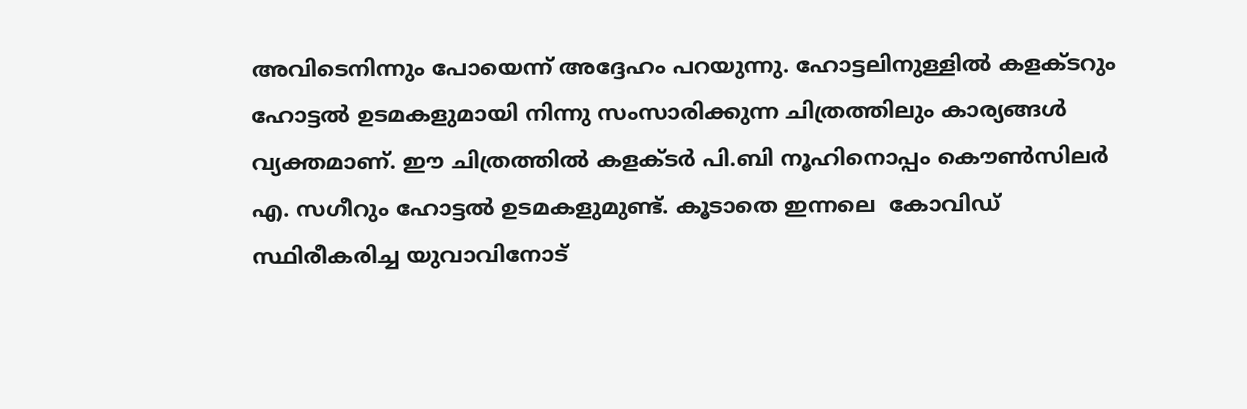അവിടെനിന്നും പോയെന്ന് അദ്ദേഹം പറയുന്നു. ഹോട്ടലിനുള്ളില്‍ കളക്ടറും ഹോട്ടല്‍ ഉടമകളുമായി നിന്നു സംസാരിക്കുന്ന ചിത്രത്തിലും കാര്യങ്ങള്‍ വ്യക്തമാണ്. ഈ ചിത്രത്തില്‍ കളക്ടര്‍ പി.ബി നൂഹിനൊപ്പം കൌണ്‍സിലര്‍ എ. സഗീറും ഹോട്ടല്‍ ഉടമകളുമുണ്ട്. കൂടാതെ ഇന്നലെ  കോവിഡ്‌  സ്ഥിരീകരിച്ച യുവാവിനോട്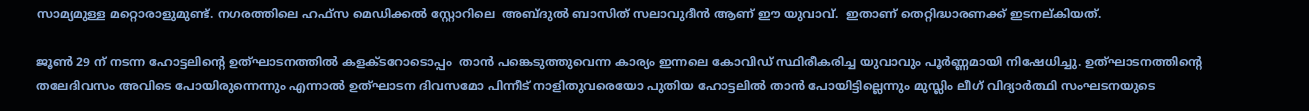സാമ്യമുള്ള മറ്റൊരാളുമുണ്ട്. നഗരത്തിലെ ഹഫ്സ മെഡിക്കല്‍ സ്റ്റോറിലെ  അബ്ദുല്‍ ബാസിത് സലാവുദീന്‍ ആണ് ഈ യുവാവ്.  ഇതാണ് തെറ്റിദ്ധാരണക്ക് ഇടനല്കിയത്.

ജൂണ്‍ 29 ന് നടന്ന ഹോട്ടലിന്റെ ഉത്ഘാടനത്തില്‍ കളക്ടറോടൊപ്പം  താന്‍ പങ്കെടുത്തുവെന്ന കാര്യം ഇന്നലെ കോവിഡ്‌ സ്ഥിരീകരിച്ച യുവാവും പൂര്‍ണ്ണമായി നിഷേധിച്ചു. ഉത്ഘാടനത്തിന്റെ തലേദിവസം അവിടെ പോയിരുന്നെന്നും എന്നാല്‍ ഉത്ഘാടന ദിവസമോ പിന്നീട് നാളിതുവരെയോ പുതിയ ഹോട്ടലില്‍ താന്‍ പോയിട്ടില്ലെന്നും മുസ്ലിം ലീഗ് വിദ്യാര്‍ത്ഥി സംഘടനയുടെ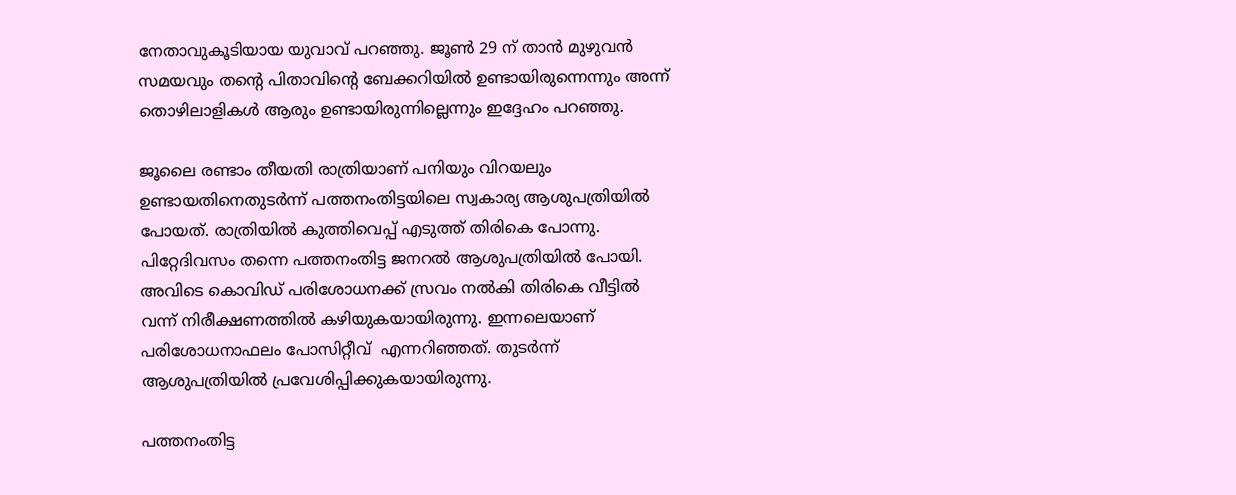നേതാവുകൂടിയായ യുവാവ് പറഞ്ഞു. ജൂണ്‍ 29 ന് താന്‍ മുഴുവന്‍ സമയവും തന്റെ പിതാവിന്റെ ബേക്കറിയില്‍ ഉണ്ടായിരുന്നെന്നും അന്ന് തൊഴിലാളികള്‍ ആരും ഉണ്ടായിരുന്നില്ലെന്നും ഇദ്ദേഹം പറഞ്ഞു.

ജൂലൈ രണ്ടാം തീയതി രാത്രിയാണ് പനിയും വിറയലും ഉണ്ടായതിനെതുടര്‍ന്ന് പത്തനംതിട്ടയിലെ സ്വകാര്യ ആശുപത്രിയില്‍ പോയത്. രാത്രിയില്‍ കുത്തിവെപ്പ് എടുത്ത് തിരികെ പോന്നു.  പിറ്റേദിവസം തന്നെ പത്തനംതിട്ട ജനറല്‍ ആശുപത്രിയില്‍ പോയി. അവിടെ കൊവിഡ്‌ പരിശോധനക്ക് സ്രവം നല്‍കി തിരികെ വീട്ടില്‍ വന്ന് നിരീക്ഷണത്തില്‍ കഴിയുകയായിരുന്നു. ഇന്നലെയാണ് പരിശോധനാഫലം പോസിറ്റീവ്  എന്നറിഞ്ഞത്. തുടര്‍ന്ന് ആശുപത്രിയില്‍ പ്രവേശിപ്പിക്കുകയായിരുന്നു.

പത്തനംതിട്ട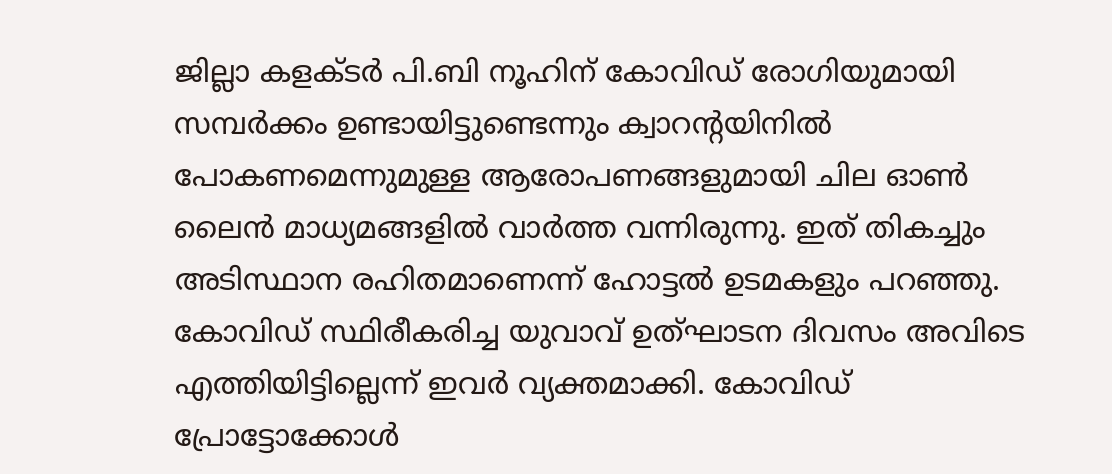ജില്ലാ കളക്ടര്‍ പി.ബി നൂഹിന് കോവിഡ്‌ രോഗിയുമായി സമ്പര്‍ക്കം ഉണ്ടായിട്ടുണ്ടെന്നും ക്വാറന്റയിനില്‍ പോകണമെന്നുമുള്ള ആരോപണങ്ങളുമായി ചില ഓണ്‍ ലൈന്‍ മാധ്യമങ്ങളില്‍ വാര്‍ത്ത വന്നിരുന്നു. ഇത് തികച്ചും അടിസ്ഥാന രഹിതമാണെന്ന് ഹോട്ടല്‍ ഉടമകളും പറഞ്ഞു. കോവിഡ്‌ സ്ഥിരീകരിച്ച യുവാവ് ഉത്ഘാടന ദിവസം അവിടെ എത്തിയിട്ടില്ലെന്ന് ഇവര്‍ വ്യക്തമാക്കി. കോവിഡ്‌  പ്രോട്ടോക്കോള്‍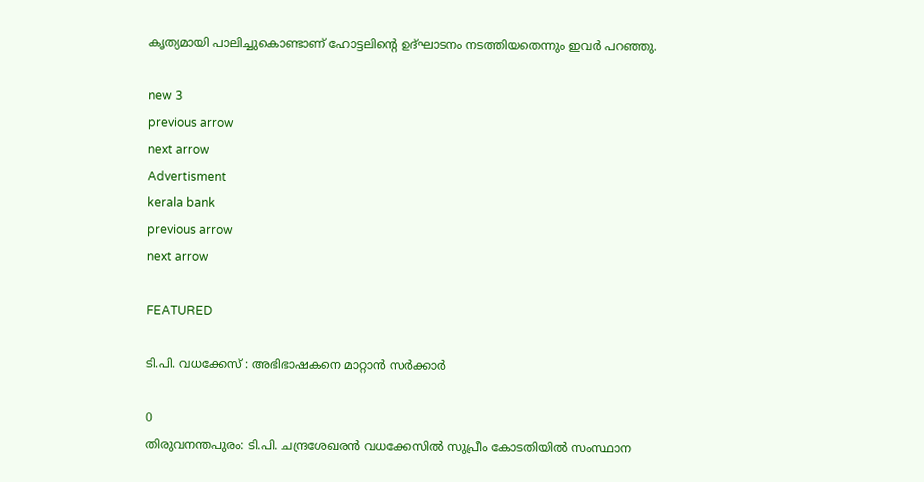കൃത്യമായി പാലിച്ചുകൊണ്ടാണ് ഹോട്ടലിന്റെ ഉദ്ഘാടനം നടത്തിയതെന്നും ഇവര്‍ പറഞ്ഞു.

new 3
previous arrow
next arrow
Advertisment
kerala bank
previous arrow
next arrow

FEATURED

ടി.പി. വധക്കേസ് : അഭിഭാഷകനെ മാറ്റാൻ സർക്കാർ

0
തിരുവനന്തപുരം: ടി.പി. ചന്ദ്രശേഖരൻ വധക്കേസിൽ സുപ്രീം കോടതിയിൽ സംസ്ഥാന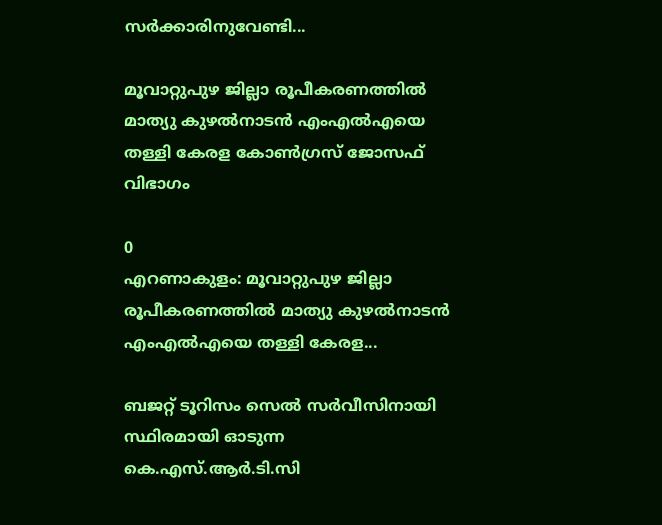സർക്കാരിനുവേണ്ടി...

മൂവാറ്റുപുഴ ജില്ലാ രൂപീകരണത്തിൽ മാത്യു കുഴൽനാടൻ എംഎൽഎയെ തള്ളി കേരള കോൺഗ്രസ് ജോസഫ് വിഭാഗം

0
എറണാകുളം: മൂവാറ്റുപുഴ ജില്ലാ രൂപീകരണത്തിൽ മാത്യു കുഴൽനാടൻ എംഎൽഎയെ തള്ളി കേരള...

ബജറ്റ് ടൂറിസം സെൽ സർവീസിനായി സ്ഥിരമായി ഓടുന്ന കെ.എസ്.ആർ.ടി.സി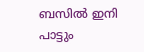ബസിൽ ഇനി പാട്ടും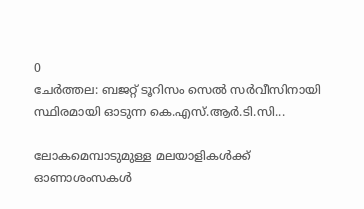0
ചേർത്തല: ബജറ്റ് ടൂറിസം സെൽ സർവീസിനായി സ്ഥിരമായി ഓടുന്ന കെ.എസ്.ആർ.ടി.സി...

ലോകമെമ്പാടുമുള്ള മലയാളികൾക്ക് ഓണാശംസകൾ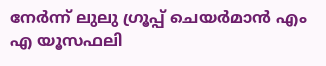നേർന്ന് ലുലു ഗ്രൂപ്പ് ചെയർമാൻ എം എ യൂസഫലി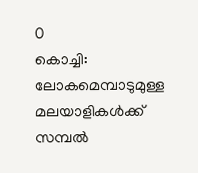0
കൊച്ചി: ലോകമെമ്പാടുമുള്ള മലയാളികൾക്ക് സമ്പൽ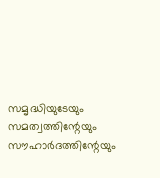സമൃദ്ധിയുടേയും സമത്വത്തിന്റേയും സൗഹാർദത്തിന്റേയും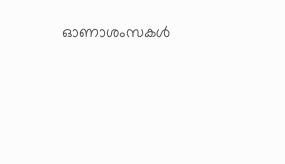ഓണാശംസകൾ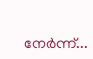നേർന്ന്...